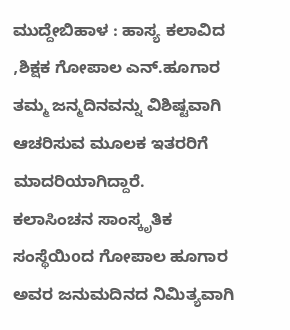ಮುದ್ದೇಬಿಹಾಳ : ಹಾಸ್ಯ ಕಲಾವಿದ ,ಶಿಕ್ಷಕ ಗೋಪಾಲ ಎನ್.ಹೂಗಾರ ತಮ್ಮ ಜನ್ಮದಿನವನ್ನು ವಿಶಿಷ್ಟವಾಗಿ ಆಚರಿಸುವ ಮೂಲಕ ಇತರರಿಗೆ ಮಾದರಿಯಾಗಿದ್ದಾರೆ.
ಕಲಾಸಿಂಚನ ಸಾಂಸ್ಕೃತಿಕ ಸಂಸ್ಥೆಯಿoದ ಗೋಪಾಲ ಹೂಗಾರ ಅವರ ಜನುಮದಿನದ ನಿಮಿತ್ಯವಾಗಿ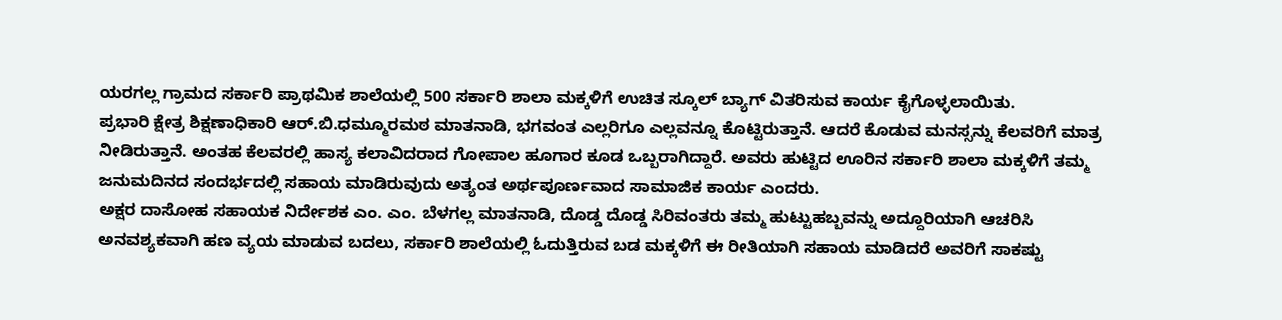ಯರಗಲ್ಲ ಗ್ರಾಮದ ಸರ್ಕಾರಿ ಪ್ರಾಥಮಿಕ ಶಾಲೆಯಲ್ಲಿ 500 ಸರ್ಕಾರಿ ಶಾಲಾ ಮಕ್ಕಳಿಗೆ ಉಚಿತ ಸ್ಕೂಲ್ ಬ್ಯಾಗ್ ವಿತರಿಸುವ ಕಾರ್ಯ ಕೈಗೊಳ್ಳಲಾಯಿತು.
ಪ್ರಭಾರಿ ಕ್ಷೇತ್ರ ಶಿಕ್ಷಣಾಧಿಕಾರಿ ಆರ್.ಬಿ.ಧಮ್ಮೂರಮಠ ಮಾತನಾಡಿ, ಭಗವಂತ ಎಲ್ಲರಿಗೂ ಎಲ್ಲವನ್ನೂ ಕೊಟ್ಟಿರುತ್ತಾನೆ. ಆದರೆ ಕೊಡುವ ಮನಸ್ಸನ್ನು ಕೆಲವರಿಗೆ ಮಾತ್ರ ನೀಡಿರುತ್ತಾನೆ. ಅಂತಹ ಕೆಲವರಲ್ಲಿ ಹಾಸ್ಯ ಕಲಾವಿದರಾದ ಗೋಪಾಲ ಹೂಗಾರ ಕೂಡ ಒಬ್ಬರಾಗಿದ್ದಾರೆ. ಅವರು ಹುಟ್ಟಿದ ಊರಿನ ಸರ್ಕಾರಿ ಶಾಲಾ ಮಕ್ಕಳಿಗೆ ತಮ್ಮ ಜನುಮದಿನದ ಸಂದರ್ಭದಲ್ಲಿ ಸಹಾಯ ಮಾಡಿರುವುದು ಅತ್ಯಂತ ಅರ್ಥಪೂರ್ಣವಾದ ಸಾಮಾಜಿಕ ಕಾರ್ಯ ಎಂದರು.
ಅಕ್ಷರ ದಾಸೋಹ ಸಹಾಯಕ ನಿರ್ದೇಶಕ ಎಂ. ಎಂ. ಬೆಳಗಲ್ಲ ಮಾತನಾಡಿ, ದೊಡ್ಡ ದೊಡ್ಡ ಸಿರಿವಂತರು ತಮ್ಮ ಹುಟ್ಟುಹಬ್ಬವನ್ನು ಅದ್ದೂರಿಯಾಗಿ ಆಚರಿಸಿ ಅನವಶ್ಯಕವಾಗಿ ಹಣ ವ್ಯಯ ಮಾಡುವ ಬದಲು, ಸರ್ಕಾರಿ ಶಾಲೆಯಲ್ಲಿ ಓದುತ್ತಿರುವ ಬಡ ಮಕ್ಕಳಿಗೆ ಈ ರೀತಿಯಾಗಿ ಸಹಾಯ ಮಾಡಿದರೆ ಅವರಿಗೆ ಸಾಕಷ್ಟು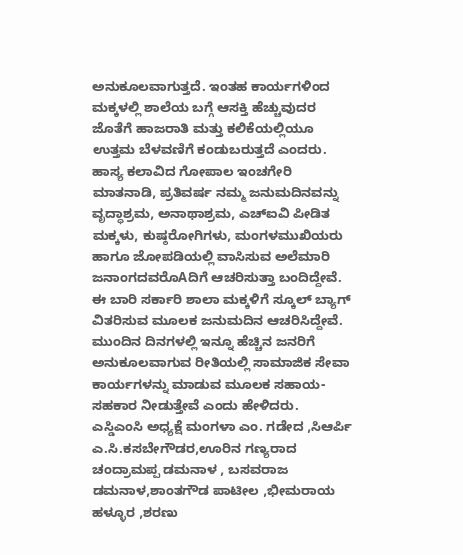ಅನುಕೂಲವಾಗುತ್ತದೆ. ಇಂತಹ ಕಾರ್ಯಗಳಿಂದ ಮಕ್ಕಳಲ್ಲಿ ಶಾಲೆಯ ಬಗ್ಗೆ ಆಸಕ್ತಿ ಹೆಚ್ಚುವುದರ ಜೊತೆಗೆ ಹಾಜರಾತಿ ಮತ್ತು ಕಲಿಕೆಯಲ್ಲಿಯೂ ಉತ್ತಮ ಬೆಳವಣಿಗೆ ಕಂಡುಬರುತ್ತದೆ ಎಂದರು.
ಹಾಸ್ಯ ಕಲಾವಿದ ಗೋಪಾಲ ಇಂಚಗೇರಿ ಮಾತನಾಡಿ, ಪ್ರತಿವರ್ಷ ನಮ್ಮ ಜನುಮದಿನವನ್ನು ವೃದ್ಧಾಶ್ರಮ, ಅನಾಥಾಶ್ರಮ, ಎಚ್ಐವಿ ಪೀಡಿತ ಮಕ್ಕಳು, ಕುಷ್ಠರೋಗಿಗಳು, ಮಂಗಳಮುಖಿಯರು ಹಾಗೂ ಜೋಪಡಿಯಲ್ಲಿ ವಾಸಿಸುವ ಅಲೆಮಾರಿ ಜನಾಂಗದವರೊAದಿಗೆ ಆಚರಿಸುತ್ತಾ ಬಂದಿದ್ದೇವೆ. ಈ ಬಾರಿ ಸರ್ಕಾರಿ ಶಾಲಾ ಮಕ್ಕಳಿಗೆ ಸ್ಕೂಲ್ ಬ್ಯಾಗ್ ವಿತರಿಸುವ ಮೂಲಕ ಜನುಮದಿನ ಆಚರಿಸಿದ್ದೇವೆ. ಮುಂದಿನ ದಿನಗಳಲ್ಲಿ ಇನ್ನೂ ಹೆಚ್ಚಿನ ಜನರಿಗೆ ಅನುಕೂಲವಾಗುವ ರೀತಿಯಲ್ಲಿ ಸಾಮಾಜಿಕ ಸೇವಾ ಕಾರ್ಯಗಳನ್ನು ಮಾಡುವ ಮೂಲಕ ಸಹಾಯ-ಸಹಕಾರ ನೀಡುತ್ತೇವೆ ಎಂದು ಹೇಳಿದರು.
ಎಸ್ಡಿಎಂಸಿ ಅಧ್ಯಕ್ಷೆ ಮಂಗಳಾ ಎಂ. ಗಡೇದ ,ಸಿಆರ್ಪಿ ಎ.ಸಿ.ಕಸಬೇಗೌಡರ,ಊರಿನ ಗಣ್ಯರಾದ ಚಂದ್ರಾಮಪ್ಪ ಡಮನಾಳ , ಬಸವರಾಜ ಡಮನಾಳ,ಶಾಂತಗೌಡ ಪಾಟೀಲ ,ಭೀಮರಾಯ ಹಳ್ಳೂರ ,ಶರಣು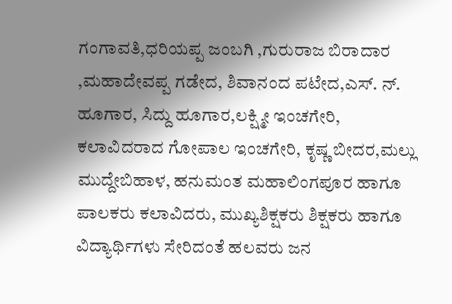ಗಂಗಾವತಿ,ಧರಿಯಪ್ಪ ಜಂಬಗಿ ,ಗುರುರಾಜ ಬಿರಾದಾರ ,ಮಹಾದೇವಪ್ಪ ಗಡೇದ, ಶಿವಾನಂದ ಪಟೇದ,ಎಸ್. ನ್. ಹೂಗಾರ, ಸಿದ್ದು ಹೂಗಾರ,ಲಕ್ಷ್ಮೀ ಇಂಚಗೇರಿ, ಕಲಾವಿದರಾದ ಗೋಪಾಲ ಇಂಚಗೇರಿ, ಕೃಷ್ಣ ಬೀದರ,ಮಲ್ಲು ಮುದ್ದೇಬಿಹಾಳ, ಹನುಮಂತ ಮಹಾಲಿಂಗಪೂರ ಹಾಗೂ ಪಾಲಕರು ಕಲಾವಿದರು, ಮುಖ್ಯಶಿಕ್ಷಕರು ಶಿಕ್ಷಕರು ಹಾಗೂ ವಿದ್ಯಾರ್ಥಿಗಳು ಸೇರಿದಂತೆ ಹಲವರು ಜನ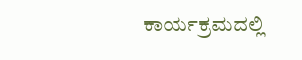ಕಾರ್ಯಕ್ರಮದಲ್ಲಿ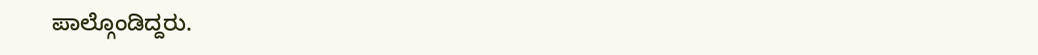ಪಾಲ್ಗೊಂಡಿದ್ದರು.